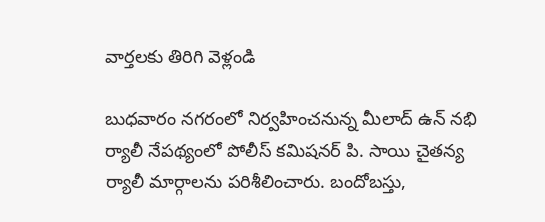వార్తలకు తిరిగి వెళ్లండి

బుధవారం నగరంలో నిర్వహించనున్న మీలాద్ ఉన్ నభి ర్యాలీ నేపథ్యంలో పోలీస్ కమిషనర్ పి. సాయి చైతన్య ర్యాలీ మార్గాలను పరిశీలించారు. బందోబస్తు,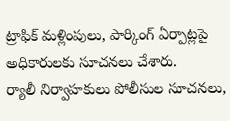ట్రాఫిక్ మళ్లింపులు, పార్కింగ్ ఏర్పాట్లపై అధికారులకు సూచనలు చేశారు.
ర్యాలీ నిర్వాహకులు పోలీసుల సూచనలు,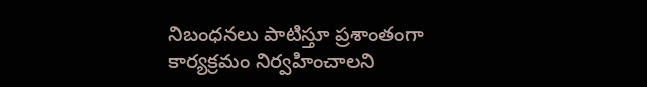నిబంధనలు పాటిస్తూ ప్రశాంతంగా కార్యక్రమం నిర్వహించాలని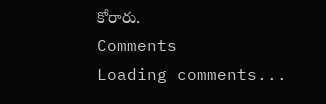కోరారు.
Comments
Loading comments...